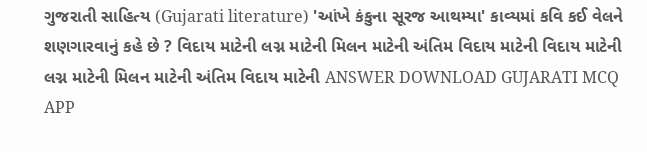ગુજરાતી સાહિત્ય (Gujarati literature) 'આંખે કંકુના સૂરજ આથમ્યા' કાવ્યમાં કવિ કઈ વેલને શણગારવાનું કહે છે ? વિદાય માટેની લગ્ન માટેની મિલન માટેની અંતિમ વિદાય માટેની વિદાય માટેની લગ્ન માટેની મિલન માટેની અંતિમ વિદાય માટેની ANSWER DOWNLOAD GUJARATI MCQ APP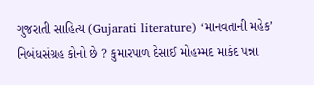ગુજરાતી સાહિત્ય (Gujarati literature) ‘માનવતાની મહેક’ નિબંધસંગ્રહ કોનો છે ? કુમારપાળ દેસાઈ મોહમ્મદ માકંદ પન્ના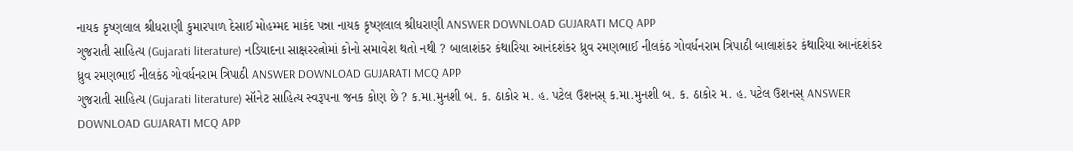નાયક કૃષ્ણલાલ શ્રીધરાણી કુમારપાળ દેસાઈ મોહમ્મદ માકંદ પન્ના નાયક કૃષ્ણલાલ શ્રીધરાણી ANSWER DOWNLOAD GUJARATI MCQ APP
ગુજરાતી સાહિત્ય (Gujarati literature) નડિયાદના સાક્ષરરત્નોમાં કોનો સમાવેશ થતો નથી ? બાલાશંકર કંથારિયા આનંદશંકર ધ્રુવ રમણભાઈ નીલકંઠ ગોવર્ધનરામ ત્રિપાઠી બાલાશંકર કંથારિયા આનંદશંકર ધ્રુવ રમણભાઈ નીલકંઠ ગોવર્ધનરામ ત્રિપાઠી ANSWER DOWNLOAD GUJARATI MCQ APP
ગુજરાતી સાહિત્ય (Gujarati literature) સૉનેટ સાહિત્ય સ્વરૂપના જનક કોણ છે ? ક.મા.મુનશી બ. ક. ઠાકોર મ. હ. પટેલ ઉશનસ્ ક.મા.મુનશી બ. ક. ઠાકોર મ. હ. પટેલ ઉશનસ્ ANSWER DOWNLOAD GUJARATI MCQ APP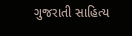ગુજરાતી સાહિત્ય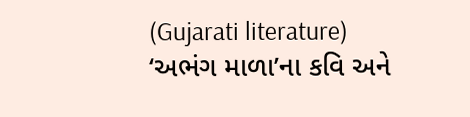(Gujarati literature) ‘અભંગ માળા’ના કવિ અને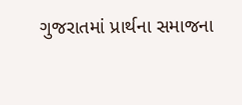ગુજરાતમાં પ્રાર્થના સમાજના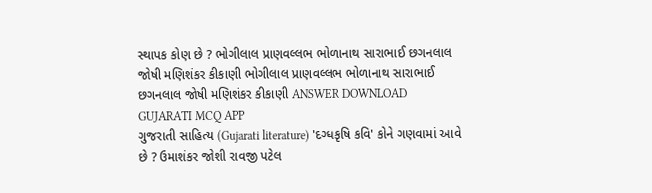સ્થાપક કોણ છે ? ભોગીલાલ પ્રાણવલ્લભ ભોળાનાથ સારાભાઈ છગનલાલ જોષી મણિશંકર કીકાણી ભોગીલાલ પ્રાણવલ્લભ ભોળાનાથ સારાભાઈ છગનલાલ જોષી મણિશંકર કીકાણી ANSWER DOWNLOAD GUJARATI MCQ APP
ગુજરાતી સાહિત્ય (Gujarati literature) 'દગ્ધકૃષિ કવિ' કોને ગણવામાં આવે છે ? ઉમાશંકર જોશી રાવજી પટેલ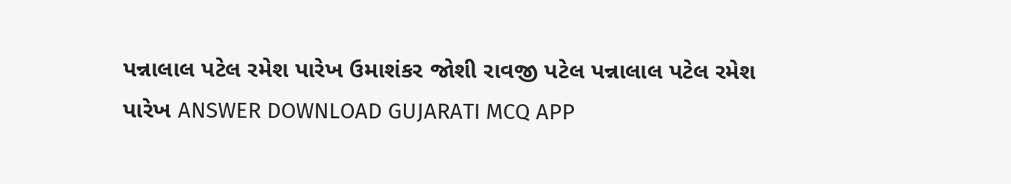પન્નાલાલ પટેલ રમેશ પારેખ ઉમાશંકર જોશી રાવજી પટેલ પન્નાલાલ પટેલ રમેશ પારેખ ANSWER DOWNLOAD GUJARATI MCQ APP